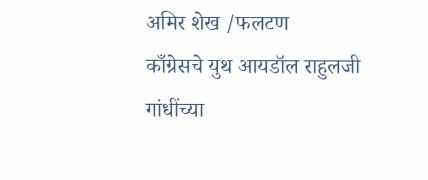अमिर शेख /फलटण
काँग्रेसचे युथ आयडॉल राहुलजी गांधींच्या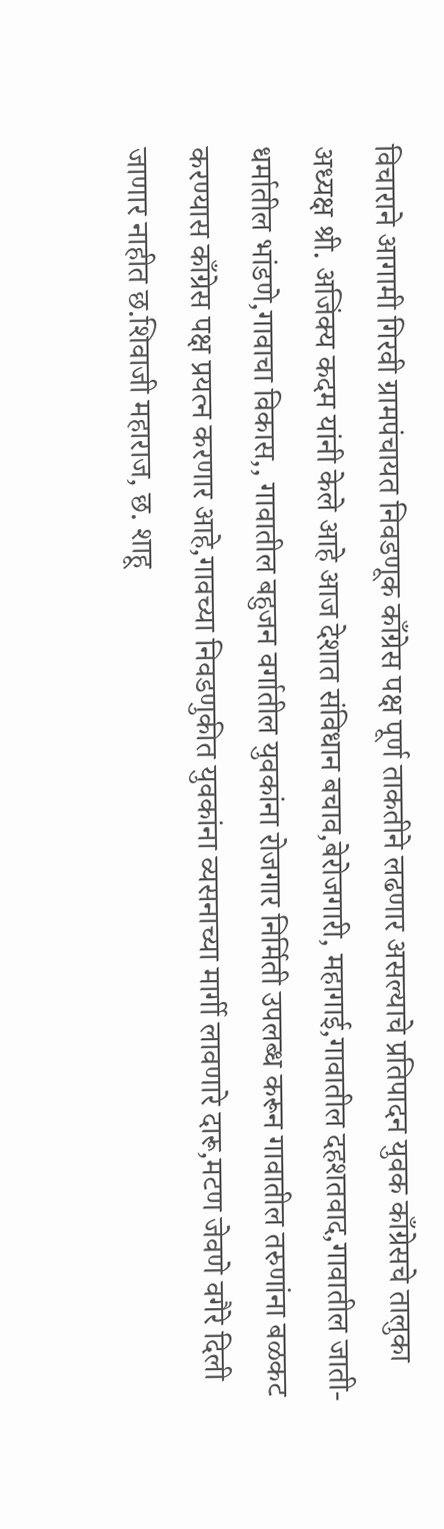विचाराने आगामी गिरवी ग्रामपंचायत निवडणूक काँग्रेस पक्ष पूर्ण ताकतीने लढणार असल्याचे प्रतिपादन युवक काँग्रेसचे तालुका अध्यक्ष श्री. अजिंक्य कदम यांनी केले आहे आज देशात संविधान बचाव,बेरोजगारी, महागाई,गावातील दहशतवाद,गावातील जाती-धर्मातील भांडणे,गावाचा विकास,, गावातील बहुजन वर्गातील युवकांना रोजगार निर्मिती उपलब्ध करून गावातील तरुणांना बळकट करण्यास काँग्रेस पक्ष प्रयत्न करणार आहे,गावच्या निवडणुकीत युवकांना व्यसनाच्या मार्गी लावणारे दारू,मटण जेवणे वगैरे दिली जाणार नाहीत छ.शिवाजी महाराज, छ. शाहू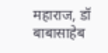महाराज, डॉ बाबासाहेब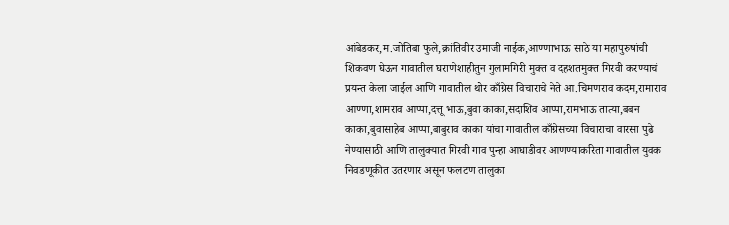आंबेडकर,म.जोतिबा फुले,क्रांतिवीर उमाजी नाईक,आण्णाभाऊ साठे या महापुरुषांची शिकवण घेऊन गावातील घराणेशाहीतुन गुलामगिरी मुक्त व दहशतमुक्त गिरवी करण्याचं प्रयन्त केला जाईल आणि गावातील थोर काँग्रेस विचाराचे नेते आ.चिमणराव कदम,रामाराव आण्णा,शामराव आप्पा,दत्तू भाऊ,बुवा काका,सदाशिव आप्पा,रामभाऊ तात्या,बबन काका,बुवासाहेब आप्पा,बाबुराव काका यांचा गावातील काँग्रेसच्या विचाराचा वारसा पुढे नेण्यासाठी आणि तालुक्यात गिरवी गाव पुन्हा आघाडीवर आणण्याकरिता गावातील युवक निवडणूकीत उतरणार असून फलटण तालुका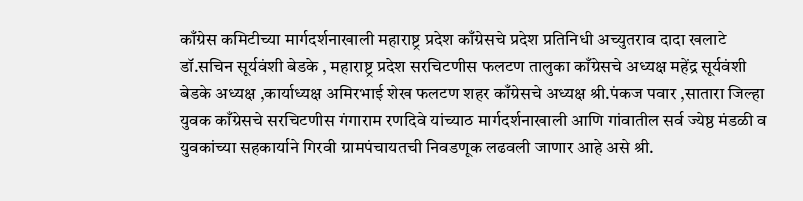काँग्रेस कमिटीच्या मार्गदर्शनाखाली महाराष्ट्र प्रदेश काँग्रेसचे प्रदेश प्रतिनिधी अच्युतराव दादा खलाटे डॉ.सचिन सूर्यवंशी बेडके , महाराष्ट्र प्रदेश सरचिटणीस फलटण तालुका काँग्रेसचे अध्यक्ष महेंद्र सूर्यवंशी बेडके अध्यक्ष ,कार्याध्यक्ष अमिरभाई शेख फलटण शहर काँग्रेसचे अध्यक्ष श्री.पंकज पवार ,सातारा जिल्हा युवक काँग्रेसचे सरचिटणीस गंगाराम रणदिवे यांच्याठ मार्गदर्शनाखाली आणि गांवातील सर्व ज्येष्ठ मंडळी व युवकांच्या सहकार्याने गिरवी ग्रामपंचायतची निवडणूक लढवली जाणार आहे असे श्री.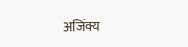अजिंक्य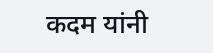कदम यांनी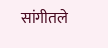सांगीतले